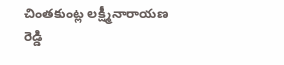చింతకుంట్ల లక్ష్మీనారాయణ రెడ్డి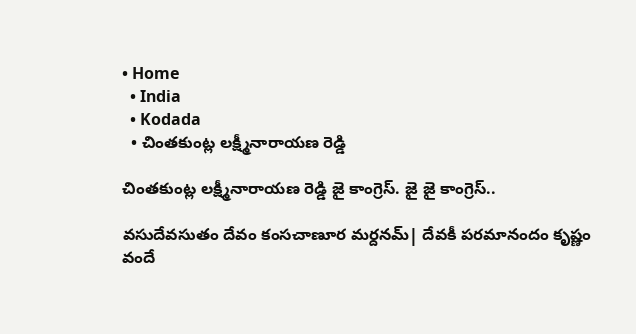• Home
  • India
  • Kodada
  • చింతకుంట్ల లక్ష్మీనారాయణ రెడ్డి

చింతకుంట్ల లక్ష్మీనారాయణ రెడ్డి జై కాంగ్రెస్. జై జై కాంగ్రెస్..

వసుదేవసుతం దేవం కంసచాణూర మర్దనమ్| దేవకీ పరమానందం కృష్ణం వందే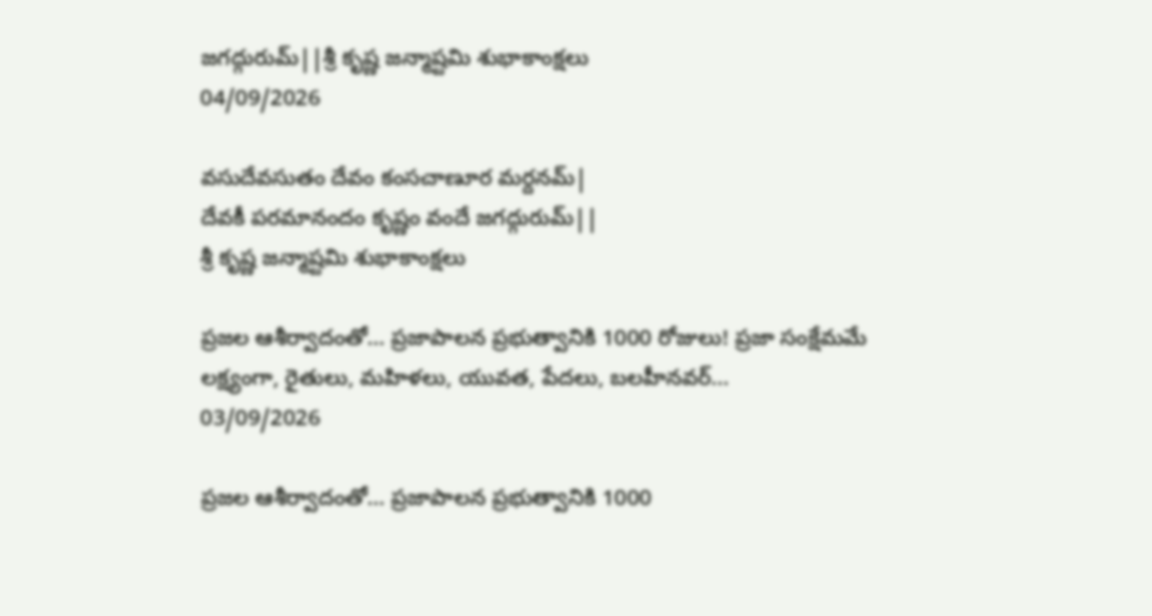జగద్గురుమ్||శ్రీ కృష్ణ జన్మాష్టమి శుభాకాంక్షలు
04/09/2026

వసుదేవసుతం దేవం కంసచాణూర మర్దనమ్|
దేవకీ పరమానందం కృష్ణం వందే జగద్గురుమ్||
శ్రీ కృష్ణ జన్మాష్టమి శుభాకాంక్షలు

ప్రజల ఆశీర్వాదంతో… ప్రజాపాలన ప్రభుత్వానికి 1000 రోజులు! ప్రజా సంక్షేమమే లక్ష్యంగా, రైతులు, మహిళలు, యువత, పేదలు, బలహీనవర్...
03/09/2026

ప్రజల ఆశీర్వాదంతో… ప్రజాపాలన ప్రభుత్వానికి 1000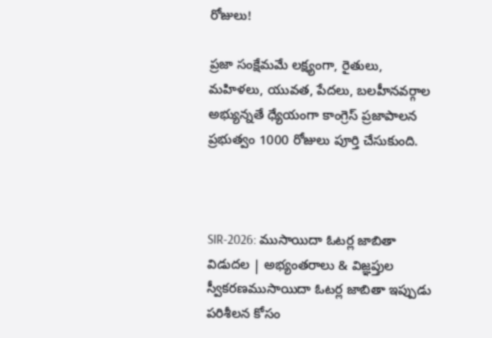రోజులు!

ప్రజా సంక్షేమమే లక్ష్యంగా, రైతులు, మహిళలు, యువత, పేదలు, బలహీనవర్గాల అభ్యున్నతే ధ్యేయంగా కాంగ్రెస్ ప్రజాపాలన ప్రభుత్వం 1000 రోజులు పూర్తి చేసుకుంది.



SIR-2026: ముసాయిదా ఓటర్ల జాబితా విడుదల | అభ్యంతరాలు & విజ్ఞప్తుల స్వీకరణముసాయిదా ఓటర్ల జాబితా ఇప్పుడు పరిశీలన కోసం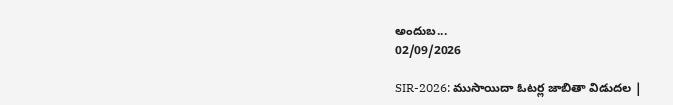అందుబ...
02/09/2026

SIR-2026: ముసాయిదా ఓటర్ల జాబితా విడుదల |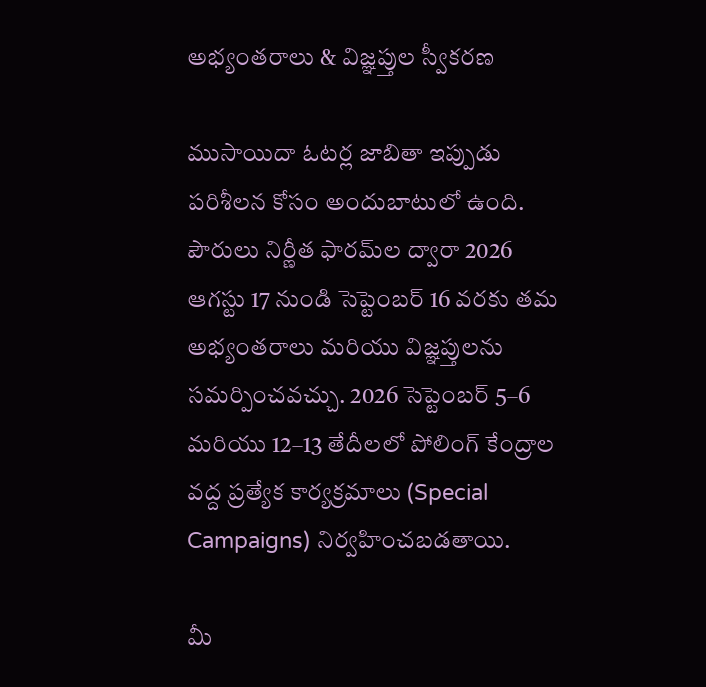అభ్యంతరాలు & విజ్ఞప్తుల స్వీకరణ

ముసాయిదా ఓటర్ల జాబితా ఇప్పుడు పరిశీలన కోసం అందుబాటులో ఉంది. పౌరులు నిర్ణీత ఫారమ్‌ల ద్వారా 2026 ఆగస్టు 17 నుండి సెప్టెంబర్ 16 వరకు తమ అభ్యంతరాలు మరియు విజ్ఞప్తులను సమర్పించవచ్చు. 2026 సెప్టెంబర్ 5–6 మరియు 12–13 తేదీలలో పోలింగ్ కేంద్రాల వద్ద ప్రత్యేక కార్యక్రమాలు (Special Campaigns) నిర్వహించబడతాయి.

మీ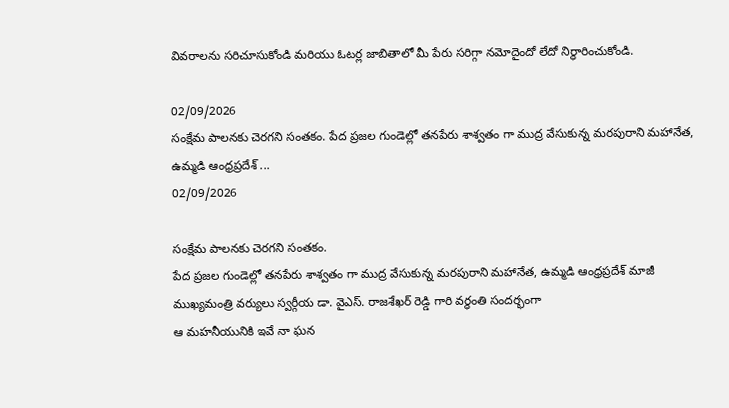వివరాలను సరిచూసుకోండి మరియు ఓటర్ల జాబితాలో మీ పేరు సరిగ్గా నమోదైందో లేదో నిర్ధారించుకోండి.

02/09/2026
సంక్షేమ పాలనకు చెరగని సంతకం. పేద ప్రజల గుండెల్లో తనపేరు శాశ్వతం గా ముద్ర వేసుకున్న మరపురాని మహానేత, ఉమ్మడి ఆంధ్రప్రదేశ్ ...
02/09/2026

సంక్షేమ పాలనకు చెరగని సంతకం.
పేద ప్రజల గుండెల్లో తనపేరు శాశ్వతం గా ముద్ర వేసుకున్న మరపురాని మహానేత, ఉమ్మడి ఆంధ్రప్రదేశ్ మాజీ ముఖ్యమంత్రి వర్యులు స్వర్గీయ డా. వైఎస్. రాజశేఖర్ రెడ్డి గారి వర్ధంతి సందర్భంగా
ఆ మహనీయునికి ఇవే నా ఘన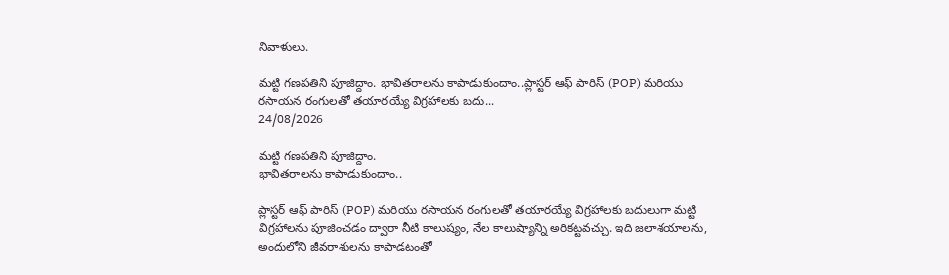నివాళులు.

మట్టి గణపతిని పూజిద్దాం. భావితరాలను కాపాడుకుందాం..ప్లాస్టర్ ఆఫ్ పారిస్ (POP) మరియు రసాయన రంగులతో తయారయ్యే విగ్రహాలకు బదు...
24/08/2026

మట్టి గణపతిని పూజిద్దాం.
భావితరాలను కాపాడుకుందాం..

ప్లాస్టర్ ఆఫ్ పారిస్ (POP) మరియు రసాయన రంగులతో తయారయ్యే విగ్రహాలకు బదులుగా మట్టి విగ్రహాలను పూజించడం ద్వారా నీటి కాలుష్యం, నేల కాలుష్యాన్ని అరికట్టవచ్చు. ఇది జలాశయాలను, అందులోని జీవరాశులను కాపాడటంతో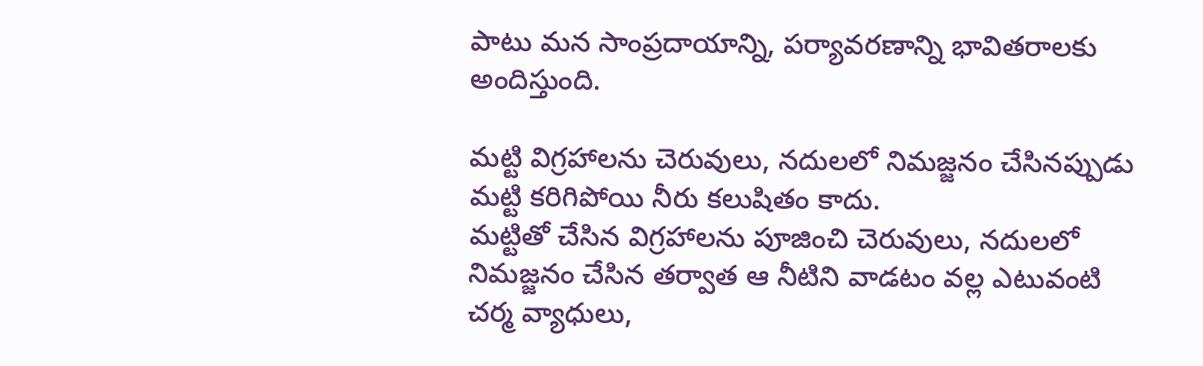పాటు మన సాంప్రదాయాన్ని, పర్యావరణాన్ని భావితరాలకు అందిస్తుంది.

మట్టి విగ్రహాలను చెరువులు, నదులలో నిమజ్జనం చేసినప్పుడు మట్టి కరిగిపోయి నీరు కలుషితం కాదు.
మట్టితో చేసిన విగ్రహాలను పూజించి చెరువులు, నదులలో నిమజ్జనం చేసిన తర్వాత ఆ నీటిని వాడటం వల్ల ఎటువంటి చర్మ వ్యాధులు,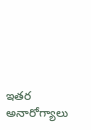ఇతర అనారోగ్యాలు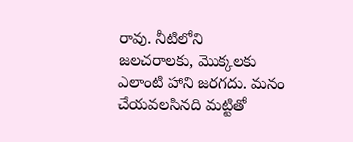రావు. నీటిలోని
జలచరాలకు, మొక్కలకు ఎలాంటి హాని జరగదు. మనం చేయవలసినది మట్టితో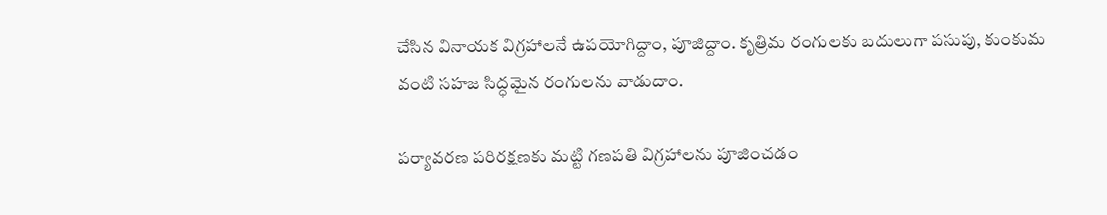చేసిన వినాయక విగ్రహాలనే ఉపయోగిద్దాం, పూజిద్దాం. కృత్రిమ రంగులకు బదులుగా పసుపు, కుంకుమ వంటి సహజ సిద్ధమైన రంగులను వాడుదాం.

పర్యావరణ పరిరక్షణకు మట్టి గణపతి విగ్రహాలను పూజించడం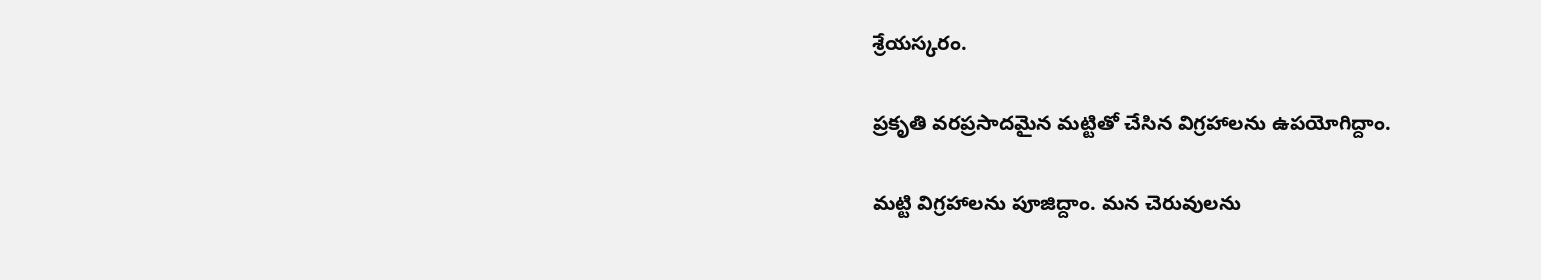శ్రేయస్కరం.

ప్రకృతి వరప్రసాదమైన మట్టితో చేసిన విగ్రహాలను ఉపయోగిద్దాం.

మట్టి విగ్రహాలను పూజిద్దాం. మన చెరువులను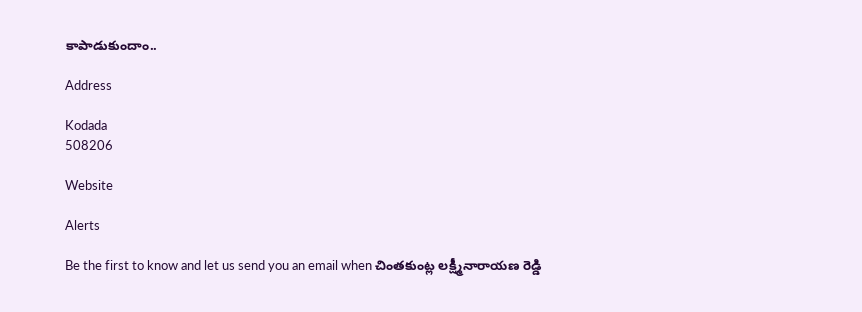కాపాడుకుందాం..

Address

Kodada
508206

Website

Alerts

Be the first to know and let us send you an email when చింతకుంట్ల లక్ష్మీనారాయణ రెడ్డి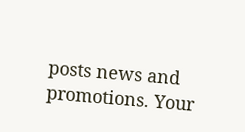posts news and promotions. Your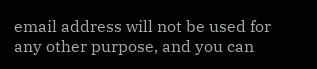email address will not be used for any other purpose, and you can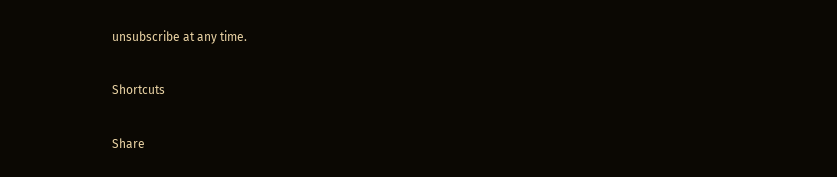unsubscribe at any time.

Shortcuts

Share